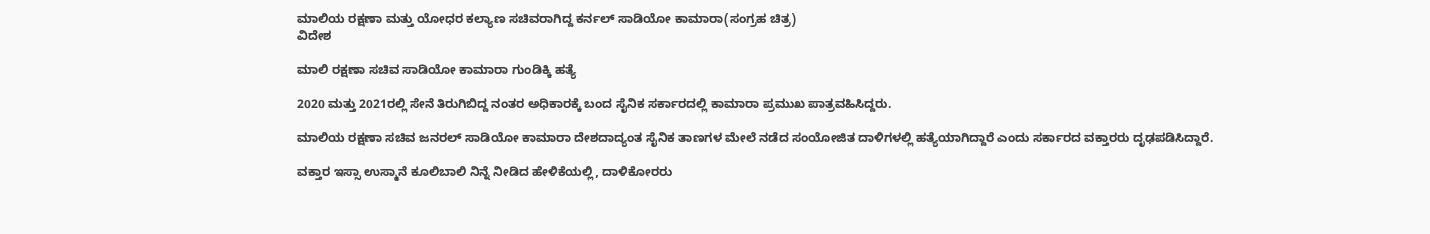ಮಾಲಿಯ ರಕ್ಷಣಾ ಮತ್ತು ಯೋಧರ ಕಲ್ಯಾಣ ಸಚಿವರಾಗಿದ್ದ ಕರ್ನಲ್ ಸಾಡಿಯೋ ಕಾಮಾರಾ(ಸಂಗ್ರಹ ಚಿತ್ರ)
ವಿದೇಶ

ಮಾಲಿ ರಕ್ಷಣಾ ಸಚಿವ ಸಾಡಿಯೋ ಕಾಮಾರಾ ಗುಂಡಿಕ್ಕಿ ಹತ್ಯೆ

2020 ಮತ್ತು 2021ರಲ್ಲಿ ಸೇನೆ ತಿರುಗಿಬಿದ್ದ ನಂತರ ಅಧಿಕಾರಕ್ಕೆ ಬಂದ ಸೈನಿಕ ಸರ್ಕಾರದಲ್ಲಿ ಕಾಮಾರಾ ಪ್ರಮುಖ ಪಾತ್ರವಹಿಸಿದ್ದರು.

ಮಾಲಿಯ ರಕ್ಷಣಾ ಸಚಿವ ಜನರಲ್ ಸಾಡಿಯೋ ಕಾಮಾರಾ ದೇಶದಾದ್ಯಂತ ಸೈನಿಕ ತಾಣಗಳ ಮೇಲೆ ನಡೆದ ಸಂಯೋಜಿತ ದಾಳಿಗಳಲ್ಲಿ ಹತ್ಯೆಯಾಗಿದ್ದಾರೆ ಎಂದು ಸರ್ಕಾರದ ವಕ್ತಾರರು ದೃಢಪಡಿಸಿದ್ದಾರೆ.

ವಕ್ತಾರ ಇಸ್ಸಾ ಉಸ್ಮಾನೆ ಕೂಲಿಬಾಲಿ ನಿನ್ನೆ ನೀಡಿದ ಹೇಳಿಕೆಯಲ್ಲಿ, ದಾಳಿಕೋರರು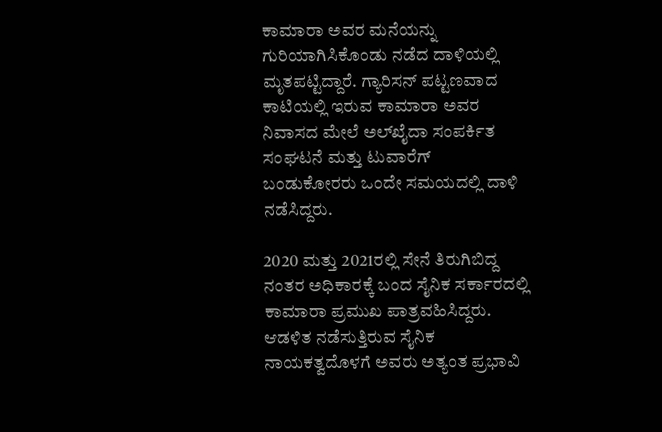ಕಾಮಾರಾ ಅವರ ಮನೆಯನ್ನು ಗುರಿಯಾಗಿಸಿಕೊಂಡು ನಡೆದ ದಾಳಿಯಲ್ಲಿ ಮೃತಪಟ್ಟಿದ್ದಾರೆ. ಗ್ಯಾರಿಸನ್ ಪಟ್ಟಣವಾದ ಕಾಟಿಯಲ್ಲಿ ಇರುವ ಕಾಮಾರಾ ಅವರ ನಿವಾಸದ ಮೇಲೆ ಅಲ್‌ಖೈದಾ ಸಂಪರ್ಕಿತ ಸಂಘಟನೆ ಮತ್ತು ಟುವಾರೆಗ್ ಬಂಡುಕೋರರು ಒಂದೇ ಸಮಯದಲ್ಲಿ ದಾಳಿ ನಡೆಸಿದ್ದರು.

2020 ಮತ್ತು 2021ರಲ್ಲಿ ಸೇನೆ ತಿರುಗಿಬಿದ್ದ ನಂತರ ಅಧಿಕಾರಕ್ಕೆ ಬಂದ ಸೈನಿಕ ಸರ್ಕಾರದಲ್ಲಿ ಕಾಮಾರಾ ಪ್ರಮುಖ ಪಾತ್ರವಹಿಸಿದ್ದರು. ಆಡಳಿತ ನಡೆಸುತ್ತಿರುವ ಸೈನಿಕ ನಾಯಕತ್ವದೊಳಗೆ ಅವರು ಅತ್ಯಂತ ಪ್ರಭಾವಿ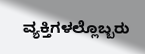ವ್ಯಕ್ತಿಗಳಲ್ಲೊಬ್ಬರು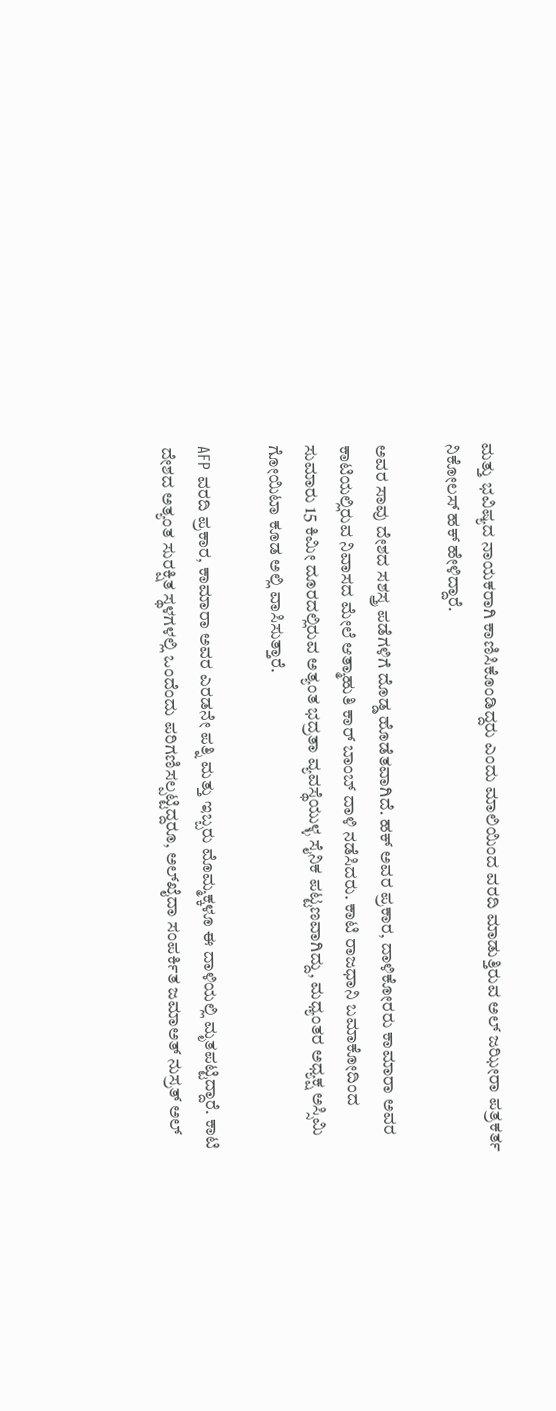ಮತ್ತು ಭವಿಷ್ಯದ ನಾಯಕರಾಗಿ ಕಾಣಿಸಿಕೊಂಡಿದ್ದರು ಎಂದು ಮಾಲಿಯಿಂದ ವರದಿ ಮಾಡುತ್ತಿರುವ ಅಲ್ ಜಝೀರಾ ಪತ್ರಕರ್ತ ನಿಕೋಲಸ್ ಹಕ್ ಹೇಳಿದ್ದಾರೆ.

ಅವರ ಸಾವು ದೇಶದ ಸಶಸ್ತ್ರ ಪಡೆಗಳಿಗೆ ದೊಡ್ಡ ಹೊಡೆತವಾಗಿದೆ. ಹಕ್ ಅವರ ಪ್ರಕಾರ, ದಾಳಿಕೋರರು ಕಾಮಾರಾ ಅವರ ಕಾಟಿಯಲ್ಲಿರುವ ನಿವಾಸದ ಮೇಲೆ ಆತ್ಮಾಹುತಿ ಕಾರ್ ಬಾಂಬ್ ದಾಳಿ ನಡೆಸಿದರು. ಕಾಟಿ ರಾಜಧಾನಿ ಬಮಾಕೋದಿಂದ ಸುಮಾರು 15 ಕಿಮೀ ದೂರದಲ್ಲಿರುವ ಅತ್ಯಂತ ಭದ್ರತಾ ವ್ಯವಸ್ಥೆಯುಳ್ಳ ಸೈನಿಕ ಪಟ್ಟಣವಾಗಿದ್ದು, ಮಧ್ಯಂತರ ಅಧ್ಯಕ್ಷ ಅಸ್ಸಿಮಿ ಗೋಯಿಟಾ ಕೂಡ ಅಲ್ಲಿ ವಾಸಿಸುತ್ತಾರೆ.

AFP ವರದಿ ಪ್ರಕಾರ, ಕಾಮಾರಾ ಅವರ ಎರಡನೇ ಪತ್ನಿ ಮತ್ತು ಇಬ್ಬರು ಮೊಮ್ಮಕ್ಕಳೂ ಈ ದಾಳಿಯಲ್ಲಿ ಮೃತಪಟ್ಟಿದ್ದಾರೆ. ಕಾಟಿ ದೇಶದ ಅತ್ಯಂತ ಸುರಕ್ಷಿತ ಸ್ಥಳಗಳಲ್ಲಿ ಒಂದೆಂದು ಪರಿಗಣಿಸಲ್ಪಟ್ಟಿದ್ದರೂ, ಅಲ್‌ಖೈದಾ ಸಂಪರ್ಕಿತ ಜಮಾಅತ್ ನುಸ್ರತ್ ಅಲ್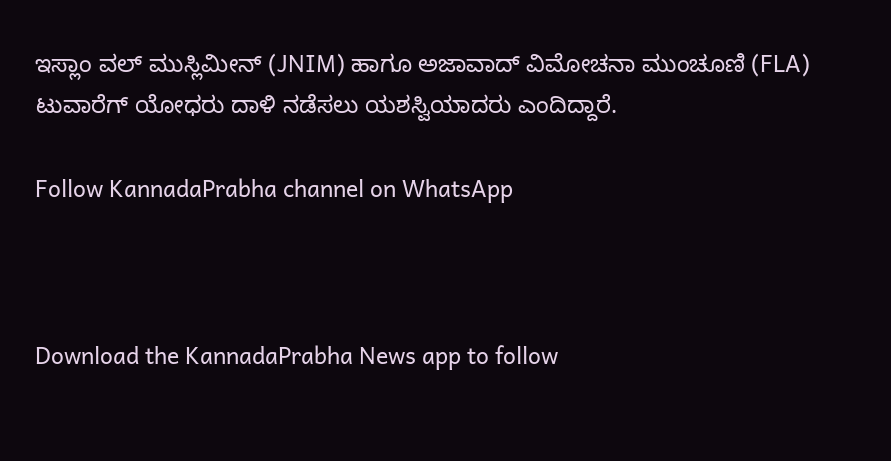ಇಸ್ಲಾಂ ವಲ್ ಮುಸ್ಲಿಮೀನ್ (JNIM) ಹಾಗೂ ಅಜಾವಾದ್ ವಿಮೋಚನಾ ಮುಂಚೂಣಿ (FLA) ಟುವಾರೆಗ್ ಯೋಧರು ದಾಳಿ ನಡೆಸಲು ಯಶಸ್ವಿಯಾದರು ಎಂದಿದ್ದಾರೆ.

Follow KannadaPrabha channel on WhatsApp



Download the KannadaPrabha News app to follow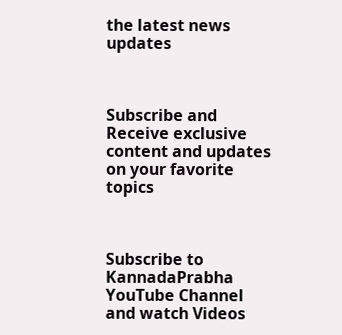the latest news updates



Subscribe and Receive exclusive content and updates on your favorite topics



Subscribe to KannadaPrabha YouTube Channel and watch Videos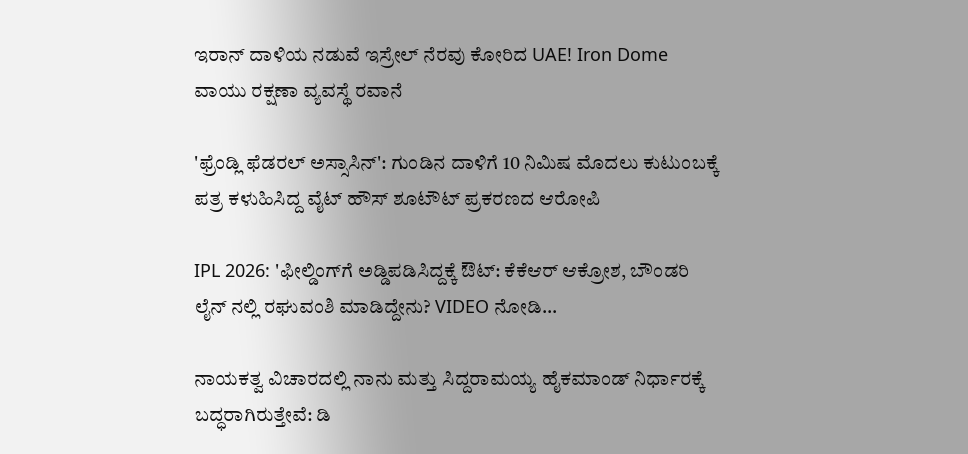ಇರಾನ್ ದಾಳಿಯ ನಡುವೆ ಇಸ್ರೇಲ್ ನೆರವು ಕೋರಿದ UAE! Iron Dome ವಾಯು ರಕ್ಷಣಾ ವ್ಯವಸ್ಥೆ ರವಾನೆ

'ಫ್ರೆಂಡ್ಲಿ ಫೆಡರಲ್ ಅಸ್ಸಾಸಿನ್': ಗುಂಡಿನ ದಾಳಿಗೆ 10 ನಿಮಿಷ ಮೊದಲು ಕುಟುಂಬಕ್ಕೆ ಪತ್ರ ಕಳುಹಿಸಿದ್ದ ವೈಟ್ ಹೌಸ್ ಶೂಟೌಟ್ ಪ್ರಕರಣದ ಆರೋಪಿ

IPL 2026: 'ಫೀಲ್ಡಿಂಗ್‌ಗೆ ಅಡ್ಡಿಪಡಿಸಿದ್ದಕ್ಕೆ ಔಟ್: ಕೆಕೆಆರ್ ಆಕ್ರೋಶ, ಬೌಂಡರಿ ಲೈನ್ ನಲ್ಲಿ ರಘುವಂಶಿ ಮಾಡಿದ್ದೇನು? VIDEO ನೋಡಿ...

ನಾಯಕತ್ವ ವಿಚಾರದಲ್ಲಿ ನಾನು ಮತ್ತು ಸಿದ್ದರಾಮಯ್ಯ ಹೈಕಮಾಂಡ್ ನಿರ್ಧಾರಕ್ಕೆ ಬದ್ಧರಾಗಿರುತ್ತೇವೆ: ಡಿ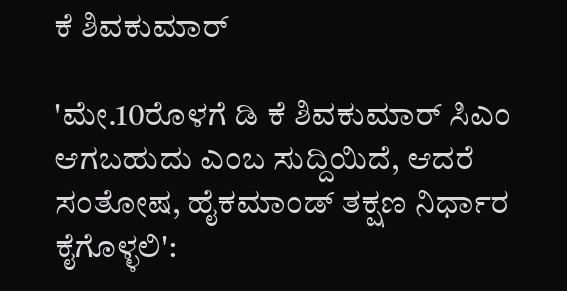ಕೆ ಶಿವಕುಮಾರ್

'ಮೇ.10ರೊಳಗೆ ಡಿ ಕೆ ಶಿವಕುಮಾರ್ ಸಿಎಂ ಆಗಬಹುದು ಎಂಬ ಸುದ್ದಿಯಿದೆ, ಆದರೆ ಸಂತೋಷ, ಹೈಕಮಾಂಡ್ ತಕ್ಷಣ ನಿರ್ಧಾರ ಕೈಗೊಳ್ಳಲಿ':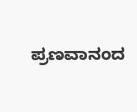ಪ್ರಣವಾನಂದ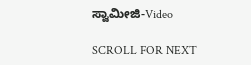ಸ್ವಾಮೀಜಿ-Video

SCROLL FOR NEXT